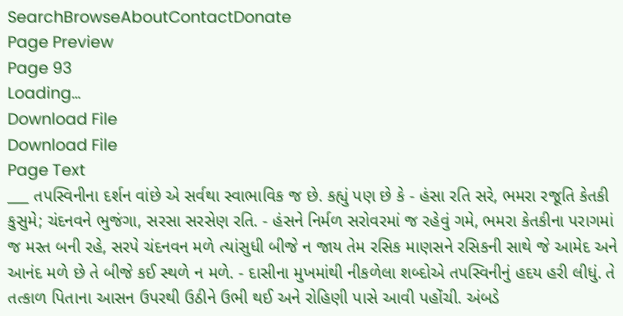SearchBrowseAboutContactDonate
Page Preview
Page 93
Loading...
Download File
Download File
Page Text
___ તપસ્વિનીના દર્શન વાંછે એ સર્વથા સ્વાભાવિક જ છે. કહ્યું પણ છે કે - હંસા રતિ સરે, ભમરા રજૂતિ કેતકી કુસુમે; ચંદનવને ભુજંગા, સરસા સરસેણ રતિ. - હંસને નિર્મળ સરોવરમાં જ રહેવું ગમે, ભમરા કેતકીના પરાગમાં જ મસ્ત બની રહે, સરપે ચંદનવન મળે ત્યાંસુધી બીજે ન જાય તેમ રસિક માણસને રસિકની સાથે જે આમેદ અને આનંદ મળે છે તે બીજે કઈ સ્થળે ન મળે. - દાસીના મુખમાંથી નીકળેલા શબ્દોએ તપસ્વિનીનું હદય હરી લીધું. તે તત્કાળ પિતાના આસન ઉપરથી ઉઠીને ઉભી થઈ અને રોહિણી પાસે આવી પહોંચી. અંબડે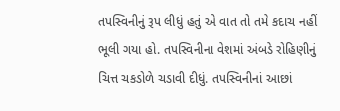તપસ્વિનીનું રૂપ લીધું હતું એ વાત તો તમે કદાચ નહીં ભૂલી ગયા હો. તપસ્વિનીના વેશમાં અંબડે રોહિણીનું ચિત્ત ચકડોળે ચડાવી દીધું. તપસ્વિનીનાં આછાં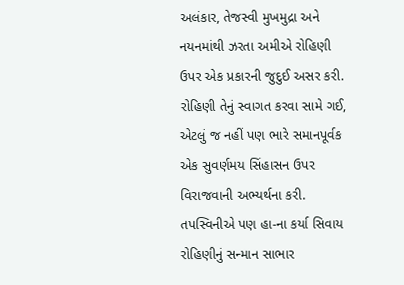અલંકાર, તેજસ્વી મુખમુદ્રા અને નયનમાંથી ઝરતા અમીએ રોહિણી ઉપર એક પ્રકારની જુદુઈ અસર કરી. રોહિણી તેનું સ્વાગત કરવા સામે ગઈ, એટલું જ નહીં પણ ભારે સમાનપૂર્વક એક સુવર્ણમય સિંહાસન ઉપર વિરાજવાની અભ્યર્થના કરી. તપસ્વિનીએ પણ હા-ના કર્યા સિવાય રોહિણીનું સન્માન સાભાર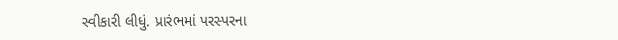સ્વીકારી લીધું. પ્રારંભમાં પરસ્પરના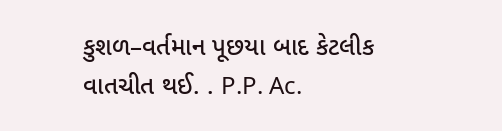કુશળ–વર્તમાન પૂછયા બાદ કેટલીક વાતચીત થઈ. . P.P. Ac.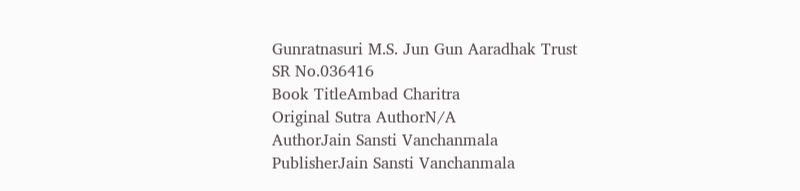Gunratnasuri M.S. Jun Gun Aaradhak Trust
SR No.036416
Book TitleAmbad Charitra
Original Sutra AuthorN/A
AuthorJain Sansti Vanchanmala
PublisherJain Sansti Vanchanmala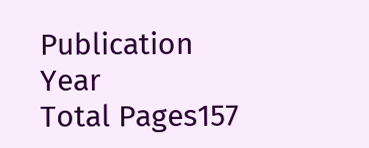Publication Year
Total Pages157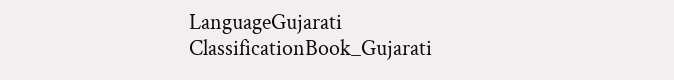LanguageGujarati
ClassificationBook_Gujarati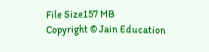File Size157 MB
Copyright © Jain Education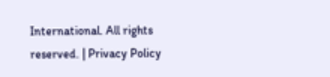International. All rights reserved. | Privacy Policy